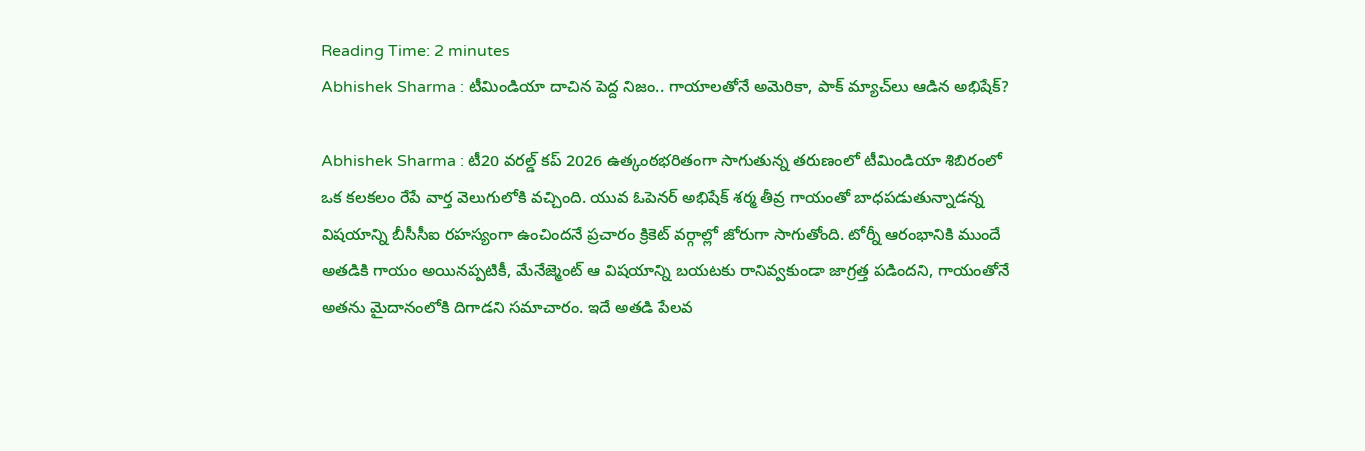Reading Time: 2 minutes
Abhishek Sharma : టీమిండియా దాచిన పెద్ద నిజం.. గాయాలతోనే అమెరికా, పాక్ మ్యాచ్‌లు ఆడిన అభిషేక్?

Abhishek Sharma : టీ20 వరల్డ్ కప్ 2026 ఉత్కంఠభరితంగా సాగుతున్న తరుణంలో టీమిండియా శిబిరంలో ఒక కలకలం రేపే వార్త వెలుగులోకి వచ్చింది. యువ ఓపెనర్ అభిషేక్ శర్మ తీవ్ర గాయంతో బాధపడుతున్నాడన్న విషయాన్ని బీసీసీఐ రహస్యంగా ఉంచిందనే ప్రచారం క్రికెట్ వర్గాల్లో జోరుగా సాగుతోంది. టోర్నీ ఆరంభానికి ముందే అతడికి గాయం అయినప్పటికీ, మేనేజ్మెంట్ ఆ విషయాన్ని బయటకు రానివ్వకుండా జాగ్రత్త పడిందని, గాయంతోనే అతను మైదానంలోకి దిగాడని సమాచారం. ఇదే అతడి పేలవ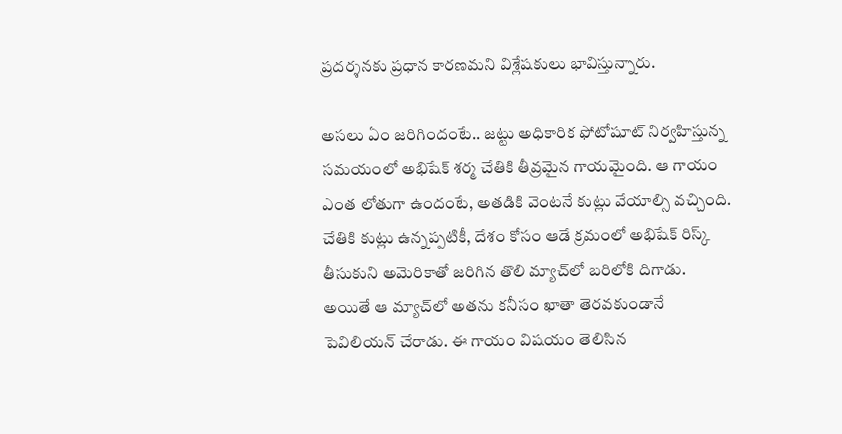ప్రదర్శనకు ప్రధాన కారణమని విశ్లేషకులు భావిస్తున్నారు.

అసలు ఏం జరిగిందంటే.. జట్టు అధికారిక ఫోటోషూట్ నిర్వహిస్తున్న సమయంలో అభిషేక్ శర్మ చేతికి తీవ్రమైన గాయమైంది. ఆ గాయం ఎంత లోతుగా ఉందంటే, అతడికి వెంటనే కుట్లు వేయాల్సి వచ్చింది. చేతికి కుట్లు ఉన్నప్పటికీ, దేశం కోసం ఆడే క్రమంలో అభిషేక్ రిస్క్ తీసుకుని అమెరికాతో జరిగిన తొలి మ్యాచ్‌లో బరిలోకి దిగాడు. అయితే ఆ మ్యాచ్‌లో అతను కనీసం ఖాతా తెరవకుండానే పెవిలియన్ చేరాడు. ఈ గాయం విషయం తెలిసిన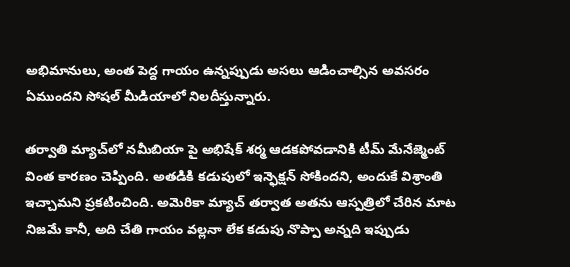అభిమానులు, అంత పెద్ద గాయం ఉన్నప్పుడు అసలు ఆడించాల్సిన అవసరం ఏముందని సోషల్ మీడియాలో నిలదీస్తున్నారు.

తర్వాతి మ్యాచ్‌లో నమీబియా పై అభిషేక్ శర్మ ఆడకపోవడానికి టీమ్ మేనేజ్మెంట్ వింత కారణం చెప్పింది. అతడికి కడుపులో ఇన్ఫెక్షన్ సోకిందని, అందుకే విశ్రాంతి ఇచ్చామని ప్రకటించింది. అమెరికా మ్యాచ్ తర్వాత అతను ఆస్పత్రిలో చేరిన మాట నిజమే కానీ, అది చేతి గాయం వల్లనా లేక కడుపు నొప్పా అన్నది ఇప్పుడు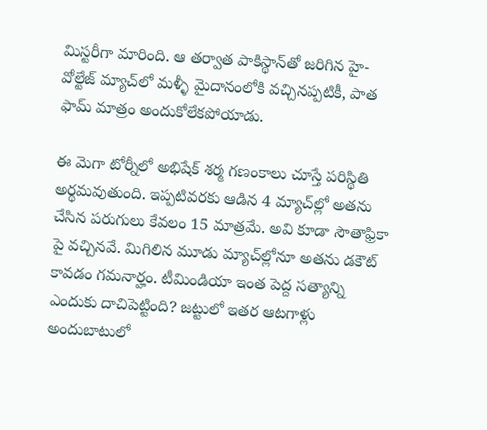మిస్టరీగా మారింది. ఆ తర్వాత పాకిస్థాన్‌తో జరిగిన హై-వోల్టేజ్ మ్యాచ్‌లో మళ్ళీ మైదానంలోకి వచ్చినప్పటికీ, పాత ఫామ్ మాత్రం అందుకోలేకపోయాడు.

ఈ మెగా టోర్నీలో అభిషేక్ శర్మ గణంకాలు చూస్తే పరిస్థితి అర్థమవుతుంది. ఇప్పటివరకు ఆడిన 4 మ్యాచ్‌ల్లో అతను చేసిన పరుగులు కేవలం 15 మాత్రమే. అవి కూడా సౌతాఫ్రికా పై వచ్చినవే. మిగిలిన మూడు మ్యాచ్‌ల్లోనూ అతను డకౌట్ కావడం గమనార్హం. టీమిండియా ఇంత పెద్ద సత్యాన్ని ఎందుకు దాచిపెట్టింది? జట్టులో ఇతర ఆటగాళ్లు అందుబాటులో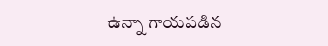ఉన్నా గాయపడిన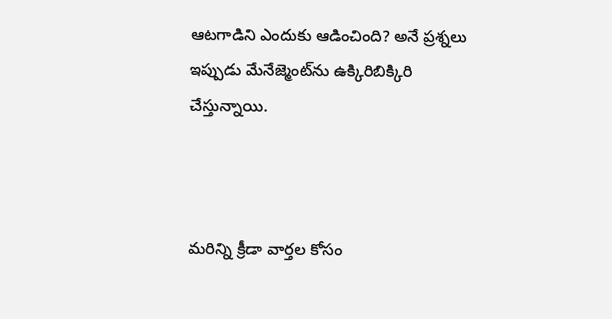ఆటగాడిని ఎందుకు ఆడించింది? అనే ప్రశ్నలు ఇప్పుడు మేనేజ్మెంట్‌ను ఉక్కిరిబిక్కిరి చేస్తున్నాయి.



మరిన్ని క్రీడా వార్తల కోసం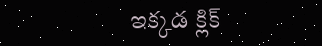ఇక్కడ క్లిక్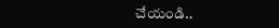చేయండి..